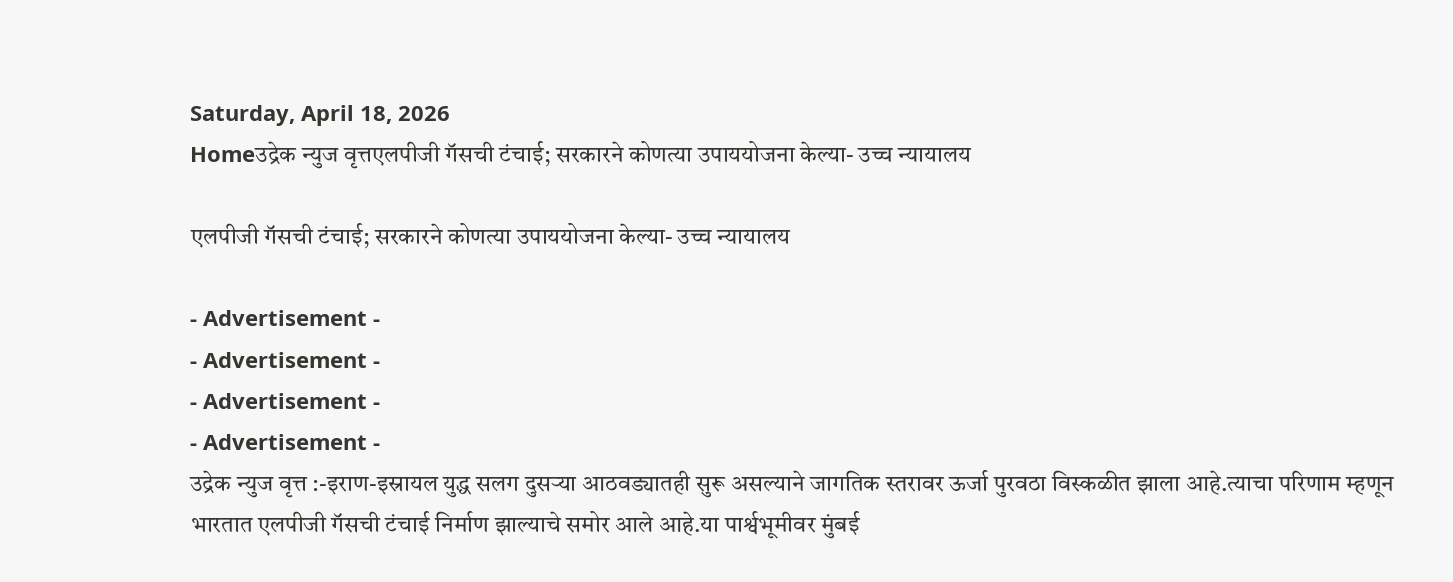Saturday, April 18, 2026
Homeउद्रेक न्युज वृत्तएलपीजी गॅसची टंचाई; सरकारने कोणत्या उपाययोजना केल्या- उच्च न्यायालय

एलपीजी गॅसची टंचाई; सरकारने कोणत्या उपाययोजना केल्या- उच्च न्यायालय

- Advertisement -
- Advertisement -
- Advertisement -
- Advertisement -
उद्रेक न्युज वृत्त :-इराण-इस्रायल युद्ध सलग दुसऱ्या आठवड्यातही सुरू असल्याने जागतिक स्तरावर ऊर्जा पुरवठा विस्कळीत झाला आहे.त्याचा परिणाम म्हणून भारतात एलपीजी गॅसची टंचाई निर्माण झाल्याचे समोर आले आहे.या पार्श्वभूमीवर मुंबई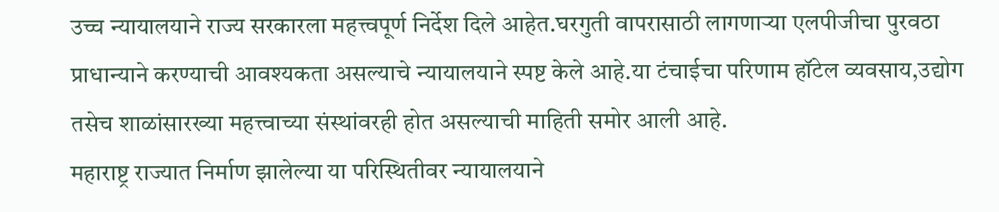उच्च न्यायालयाने राज्य सरकारला महत्त्वपूर्ण निर्देश दिले आहेत.घरगुती वापरासाठी लागणाऱ्या एलपीजीचा पुरवठा प्राधान्याने करण्याची आवश्यकता असल्याचे न्यायालयाने स्पष्ट केले आहे.या टंचाईचा परिणाम हॉटेल व्यवसाय,उद्योग तसेच शाळांसारख्या महत्त्वाच्या संस्थांवरही होत असल्याची माहिती समोर आली आहे.
महाराष्ट्र राज्यात निर्माण झालेल्या या परिस्थितीवर न्यायालयाने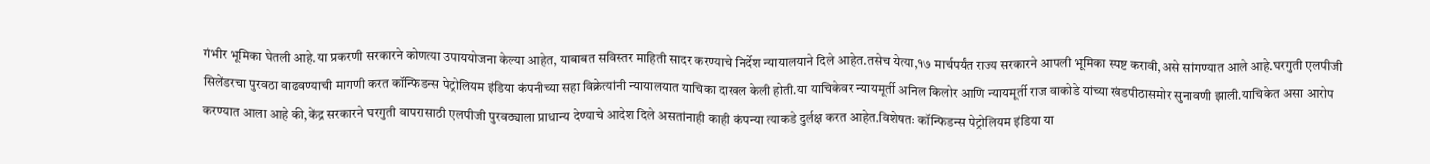गंभीर भूमिका घेतली आहे.या प्रकरणी सरकारने कोणत्या उपाययोजना केल्या आहेत, याबाबत सविस्तर माहिती सादर करण्याचे निर्देश न्यायालयाने दिले आहेत.तसेच येत्या,१७ मार्चपर्यंत राज्य सरकारने आपली भूमिका स्पष्ट करावी,असे सांगण्यात आले आहे.घरगुती एलपीजी सिलेंडरचा पुरवठा वाढवण्याची मागणी करत कॉन्फिडन्स पेट्रोलियम इंडिया कंपनीच्या सहा विक्रेत्यांनी न्यायालयात याचिका दाखल केली होती.या याचिकेवर न्यायमूर्ती अनिल किलोर आणि न्यायमूर्ती राज वाकोडे यांच्या खंडपीठासमोर सुनावणी झाली.याचिकेत असा आरोप करण्यात आला आहे की,केंद्र सरकारने घरगुती वापरासाठी एलपीजी पुरवठ्याला प्राधान्य देण्याचे आदेश दिले असतांनाही काही कंपन्या त्याकडे दुर्लक्ष करत आहेत.विशेषतः कॉन्फिडन्स पेट्रोलियम इंडिया या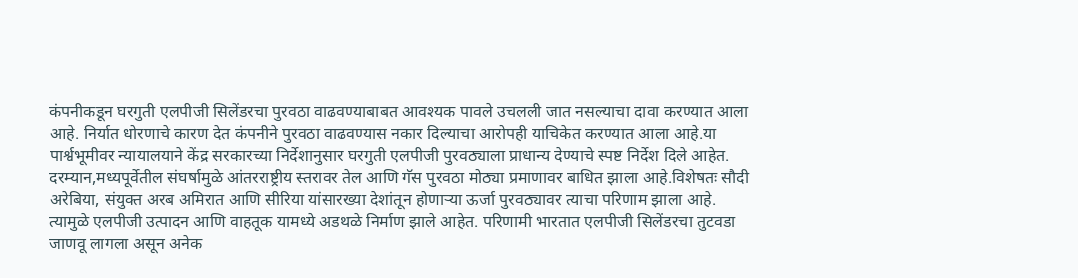कंपनीकडून घरगुती एलपीजी सिलेंडरचा पुरवठा वाढवण्याबाबत आवश्यक पावले उचलली जात नसल्याचा दावा करण्यात आला आहे. निर्यात धोरणाचे कारण देत कंपनीने पुरवठा वाढवण्यास नकार दिल्याचा आरोपही याचिकेत करण्यात आला आहे.या पार्श्वभूमीवर न्यायालयाने केंद्र सरकारच्या निर्देशानुसार घरगुती एलपीजी पुरवठ्याला प्राधान्य देण्याचे स्पष्ट निर्देश दिले आहेत.
दरम्यान,मध्यपूर्वेतील संघर्षामुळे आंतरराष्ट्रीय स्तरावर तेल आणि गॅस पुरवठा मोठ्या प्रमाणावर बाधित झाला आहे.विशेषतः सौदी अरेबिया, संयुक्त अरब अमिरात आणि सीरिया यांसारख्या देशांतून होणाऱ्या ऊर्जा पुरवठ्यावर त्याचा परिणाम झाला आहे. त्यामुळे एलपीजी उत्पादन आणि वाहतूक यामध्ये अडथळे निर्माण झाले आहेत. परिणामी भारतात एलपीजी सिलेंडरचा तुटवडा जाणवू लागला असून अनेक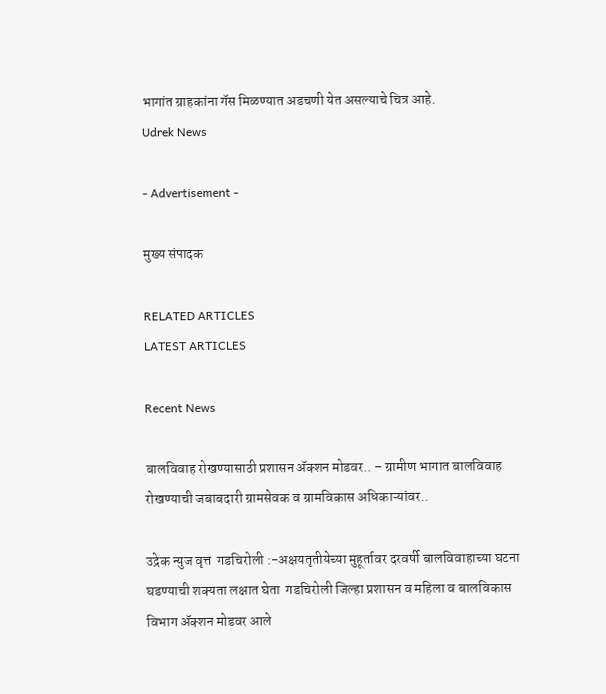भागांत ग्राहकांना गॅस मिळण्यात अडचणी येत असल्याचे चित्र आहे.
Udrek News

- Advertisement -

मुख्य संपादक

RELATED ARTICLES
LATEST ARTICLES

Recent News

बालविवाह रोखण्यासाठी प्रशासन ॲक्शन मोडवर.. – ग्रामीण भागात बालविवाह रोखण्याची जबाबदारी ग्रामसेवक व ग्रामविकास अधिकाऱ्यांवर..

उद्रेक न्युज वृत्त  गडचिरोली :-अक्षयतृतीयेच्या मुहूर्तावर दरवर्षी बालविवाहाच्या घटना घडण्याची शक्यता लक्षात घेता  गडचिरोली जिल्हा प्रशासन व महिला व बालविकास विभाग ॲक्शन मोडवर आले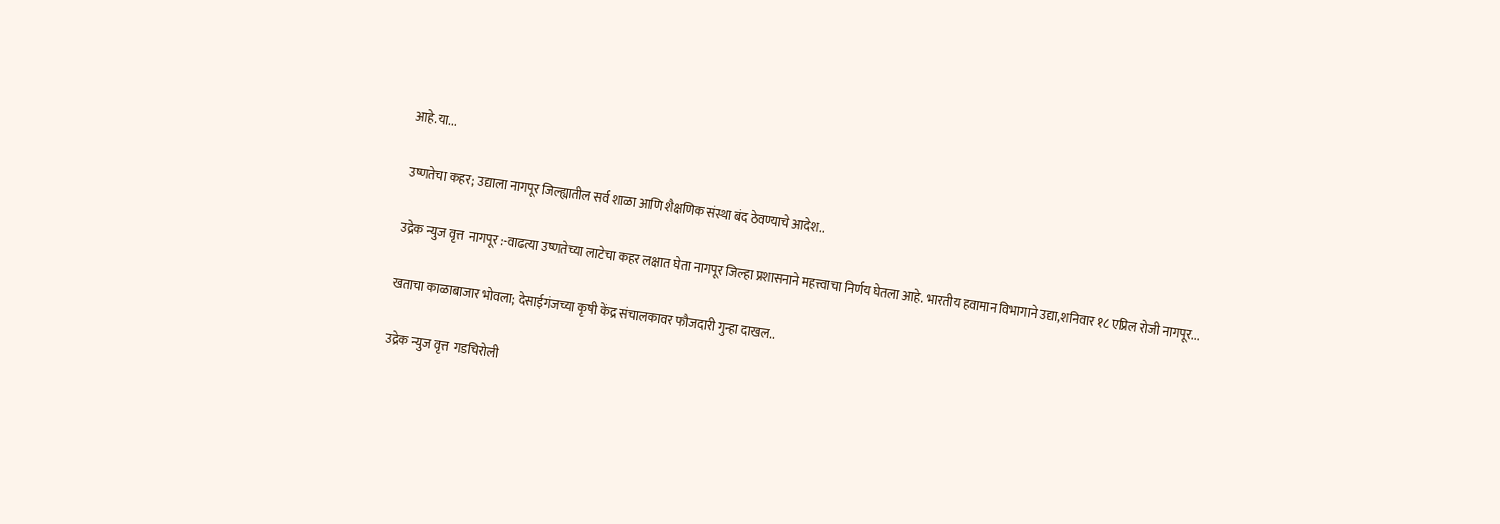आहे.या...

उष्णतेचा कहर; उद्याला नागपूर जिल्ह्यातील सर्व शाळा आणि शैक्षणिक संस्था बंद ठेवण्याचे आदेश..

उद्रेक न्युज वृत्त  नागपूर :-वाढत्या उष्णतेच्या लाटेचा कहर लक्षात घेता नागपूर जिल्हा प्रशासनाने महत्त्वाचा निर्णय घेतला आहे. भारतीय हवामान विभागाने उद्या,शनिवार १८ एप्रिल रोजी नागपूर...

खताचा काळाबाजार भोवला; देसाईगंजच्या कृषी केंद्र संचालकावर फौजदारी गुन्हा दाखल..

उद्रेक न्युज वृत्त  गडचिरोली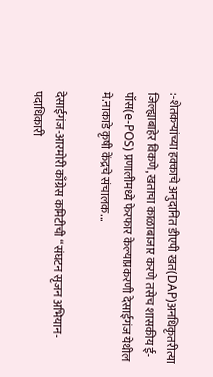:-शेतकऱ्यांच्या हक्काचे अनुदानित डीएपी खत(DAP)अनधिकृतरीत्या जिल्ह्याबाहेर विकणे,खताचा काळाबाजार करणे तसेच शासकीय ई-पॉस(e-POS) प्रणालीमध्ये फेरफार केल्याप्रकरणी देसाईगंज येथील मे.नाकाडे कृषी केंद्रचे संचालक...

देसाईगंज-आरमोरी काँग्रेस कमिटीची “संघटन सृजन अभियान-पदाधिकारी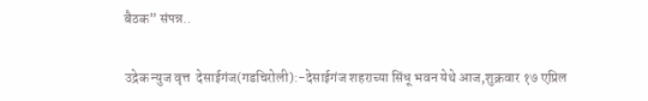बैठक” संपन्न..

उद्रेक न्युज वृत्त  देसाईगंज(गडचिरोली):-देसाईगंज शहराच्या सिंधू भवन येथे आज,शुक्रवार १७ एप्रिल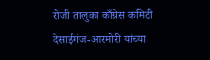रोजी तालुका काँग्रेस कमिटी देसाईगंज-आरमोरी यांच्या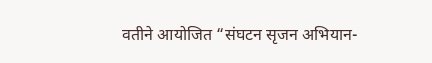वतीने आयोजित “संघटन सृजन अभियान-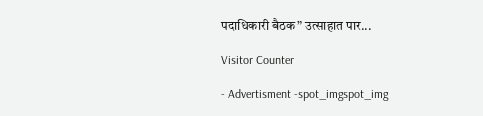पदाधिकारी बैठक” उत्साहात पार...

Visitor Counter

- Advertisment -spot_imgspot_img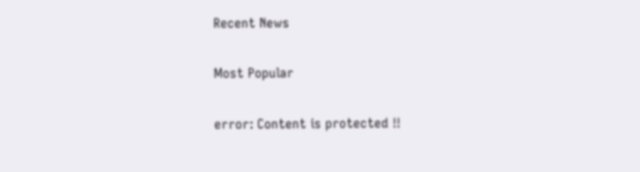Recent News

Most Popular

error: Content is protected !!